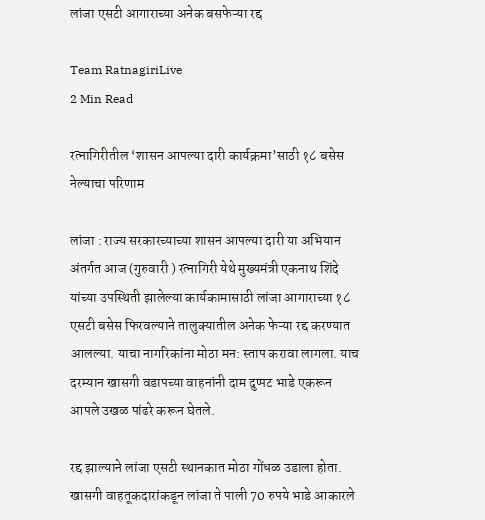लांजा एसटी आगाराच्या अनेक बसफेऱ्या रद्द

Team RatnagiriLive
2 Min Read

रत्नागिरीतील ‘शासन आपल्या दारी कार्यक्रमा’साठी १८ बसेस नेल्याचा परिणाम

लांजा : राज्य सरकारच्याच्या शासन आपल्या दारी या अभियान अंतर्गत आज (गुरुवारी ) रत्नागिरी येथे मुख्यमंत्री एकनाथ शिंदे यांच्या उपस्थिती झालेल्या कार्यकामासाठी लांजा आगाराच्या १८ एसटी बसेस फिरवल्याने तालुक्यातील अनेक फेऱ्या रद्द करण्यात आलल्या. याचा नागरिकांना मोठा मन: स्ताप करावा लागला. याच दरम्यान खासगी वडापच्या वाहनांनी दाम दुप्पट भाडे एकरून आपले उखळ पांढरे करून घेतले.

रद्द झाल्याने लांजा एसटी स्थानकात मोठा गोंधळ उडाला होता. खासगी वाहतूकदारांकडून लांजा ते पाली 70 रुपये भाडे आकारले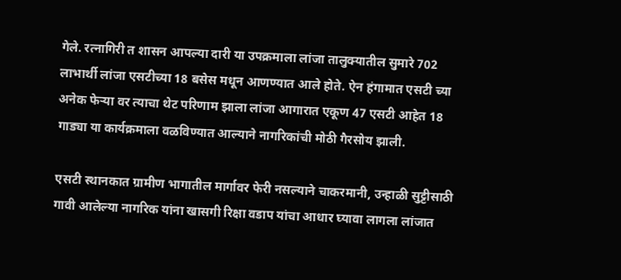गेले. रत्नागिरी त शासन आपल्या दारी या उपक्रमाला लांजा तालुक्यातील सुमारे 702 लाभार्थी लांजा एसटीच्या 18 बसेस मधून आणण्यात आले होते. ऐन हंगामात एसटी च्या अनेक फेऱ्या वर त्याचा थेट परिणाम झाला लांजा आगारात एकूण 47 एसटी आहेत 18 गाड्या या कार्यक्रमाला वळविण्यात आल्याने नागरिकांची मोठी गैरसोय झाली.

एसटी स्थानकात ग्रामीण भागातील मार्गावर फेरी नसल्याने चाकरमानी, उन्हाळी सुट्टीसाठी गावी आलेल्या नागरिक यांना खासगी रिक्षा वडाप यांचा आधार घ्यावा लागला लांजात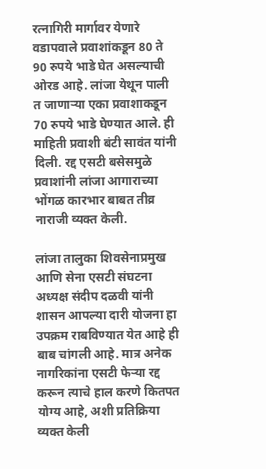रत्नागिरी मार्गावर येणारे वडापवाले प्रवाशांकडून 80 ते 90 रुपये भाडे घेत असल्याची ओरड आहे. लांजा येथून पाली त जाणाऱ्या एका प्रवाशाकडून 70 रुपये भाडे घेण्यात आले. ही माहिती प्रवाशी बंटी सावंत यांनी दिली. रद्द एसटी बसेसमुळे प्रवाशांनी लांजा आगाराच्या भोंगळ कारभार बाबत तीव्र नाराजी व्यक्त केली.

लांजा तालुका शिवसेनाप्रमुख आणि सेना एसटी संघटना अध्यक्ष संदीप दळवी यांनी शासन आपल्या दारी योजना हा उपक्रम राबविण्यात येत आहे ही बाब चांगली आहे. मात्र अनेक नागरिकांना एसटी फेऱ्या रद्द करून त्याचे हाल करणे कितपत योग्य आहे, अशी प्रतिक्रिया व्यक्त केली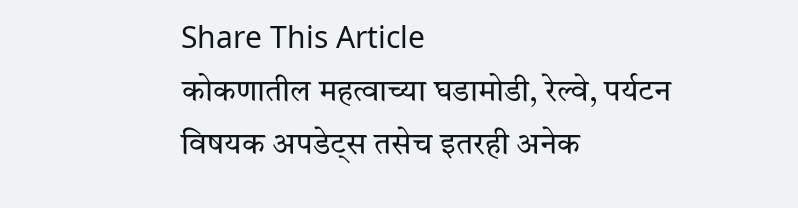Share This Article
कोकणातील महत्वाच्या घडामोडी, रेल्वे, पर्यटन विषयक अपडेट्स तसेच इतरही अनेक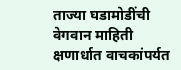ताज्या घडामोडींची वेगवान माहिती क्षणार्धात वाचकांपर्यत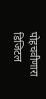पोहचवीणारा डिजिटल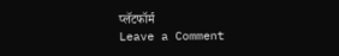प्लॅटफॉर्म
Leave a Comment